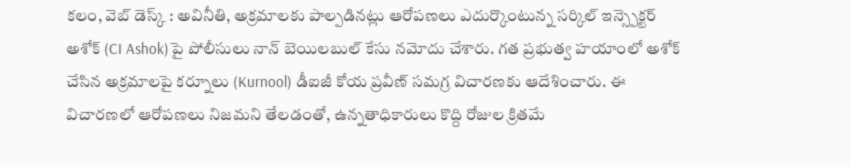కలం, వెబ్ డెస్క్ : అవినీతి, అక్రమాలకు పాల్పడినట్లు ఆరోపణలు ఎదుర్కొంటున్న సర్కిల్ ఇన్స్పెక్టర్ అశోక్ (CI Ashok)పై పోలీసులు నాన్ బెయిలబుల్ కేసు నమోదు చేశారు. గత ప్రభుత్వ హయాంలో అశోక్ చేసిన అక్రమాలపై కర్నూలు (Kurnool) డీఐజీ కోయ ప్రవీణ్ సమగ్ర విచారణకు ఆదేశించారు. ఈ విచారణలో ఆరోపణలు నిజమని తేలడంతో, ఉన్నతాధికారులు కొద్ది రోజుల క్రితమే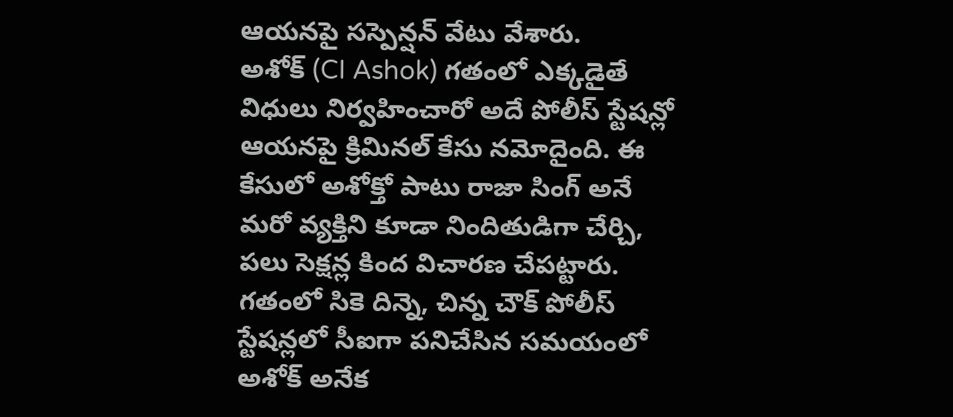ఆయనపై సస్పెన్షన్ వేటు వేశారు.
అశోక్ (CI Ashok) గతంలో ఎక్కడైతే విధులు నిర్వహించారో అదే పోలీస్ స్టేషన్లో ఆయనపై క్రిమినల్ కేసు నమోదైంది. ఈ కేసులో అశోక్తో పాటు రాజా సింగ్ అనే మరో వ్యక్తిని కూడా నిందితుడిగా చేర్చి, పలు సెక్షన్ల కింద విచారణ చేపట్టారు. గతంలో సికె దిన్నె, చిన్న చౌక్ పోలీస్ స్టేషన్లలో సీఐగా పనిచేసిన సమయంలో అశోక్ అనేక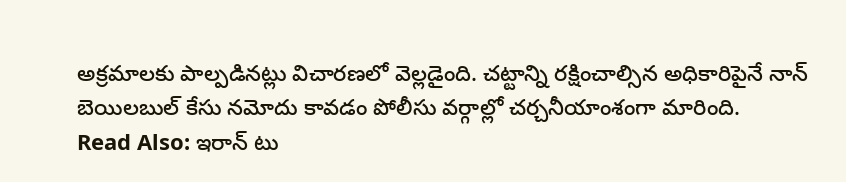అక్రమాలకు పాల్పడినట్లు విచారణలో వెల్లడైంది. చట్టాన్ని రక్షించాల్సిన అధికారిపైనే నాన్ బెయిలబుల్ కేసు నమోదు కావడం పోలీసు వర్గాల్లో చర్చనీయాంశంగా మారింది.
Read Also: ఇరాన్ టు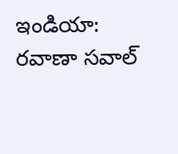ఇండియా: రవాణా సవాల్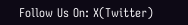Follow Us On: X(Twitter)